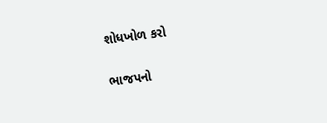શોધખોળ કરો

ભાજપનો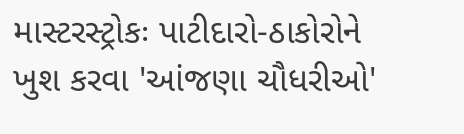માસ્ટરસ્ટ્રોકઃ પાટીદારો-ઠાકોરોને ખુશ કરવા 'આંજણા ચૌધરીઓ'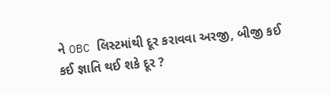ને OBC લિસ્ટમાંથી દૂર કરાવવા અરજી, બીજી કઈ કઈ જ્ઞાતિ થઈ શકે દૂર ?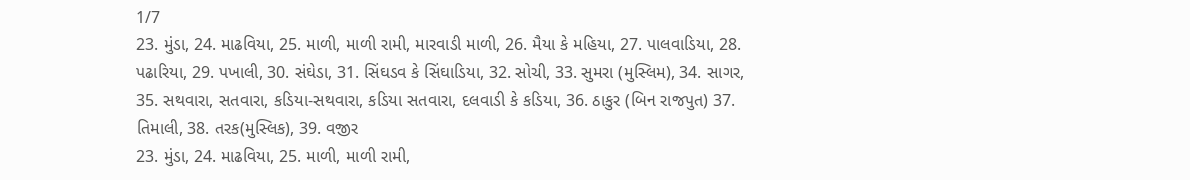1/7
23. મુંડા, 24. માઢવિયા, 25. માળી, માળી રામી, મારવાડી માળી, 26. મૈયા કે મહિયા, 27. પાલવાડિયા, 28. પઢારિયા, 29. પખાલી, 30. સંઘેડા, 31. સિંઘડવ કે સિંઘાડિયા, 32. સોચી, 33. સુમરા (મુસ્લિમ), 34. સાગર, 35. સથવારા, સતવારા, કડિયા-સથવારા, કડિયા સતવારા, દલવાડી કે કડિયા, 36. ઠાકુર (બિન રાજપુત) 37. તિમાલી, 38. તરક(મુસ્લિક), 39. વજીર
23. મુંડા, 24. માઢવિયા, 25. માળી, માળી રામી,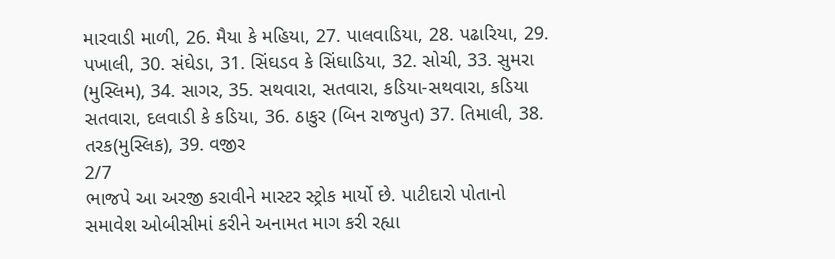મારવાડી માળી, 26. મૈયા કે મહિયા, 27. પાલવાડિયા, 28. પઢારિયા, 29. પખાલી, 30. સંઘેડા, 31. સિંઘડવ કે સિંઘાડિયા, 32. સોચી, 33. સુમરા (મુસ્લિમ), 34. સાગર, 35. સથવારા, સતવારા, કડિયા-સથવારા, કડિયા સતવારા, દલવાડી કે કડિયા, 36. ઠાકુર (બિન રાજપુત) 37. તિમાલી, 38. તરક(મુસ્લિક), 39. વજીર
2/7
ભાજપે આ અરજી કરાવીને માસ્ટર સ્ટ્રોક માર્યો છે. પાટીદારો પોતાનો સમાવેશ ઓબીસીમાં કરીને અનામત માગ કરી રહ્યા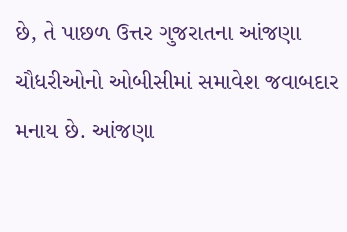છે, તે પાછળ ઉત્તર ગુજરાતના આંજણા ચૌધરીઓનો ઓબીસીમાં સમાવેશ જવાબદાર મનાય છે. આંજણા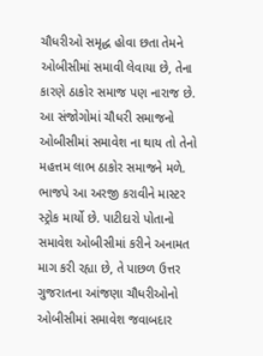ચૌધરીઓ સમૃદ્ધ હોવા છતા તેમને ઓબીસીમાં સમાવી લેવાયા છે, તેના કારણે ઠાકોર સમાજ પણ નારાજ છે. આ સંજોગોમાં ચૌધરી સમાજનો ઓબીસીમાં સમાવેશ ના થાય તો તેનો મહત્તમ લાભ ઠાકોર સમાજને મળે.
ભાજપે આ અરજી કરાવીને માસ્ટર સ્ટ્રોક માર્યો છે. પાટીદારો પોતાનો સમાવેશ ઓબીસીમાં કરીને અનામત માગ કરી રહ્યા છે, તે પાછળ ઉત્તર ગુજરાતના આંજણા ચૌધરીઓનો ઓબીસીમાં સમાવેશ જવાબદાર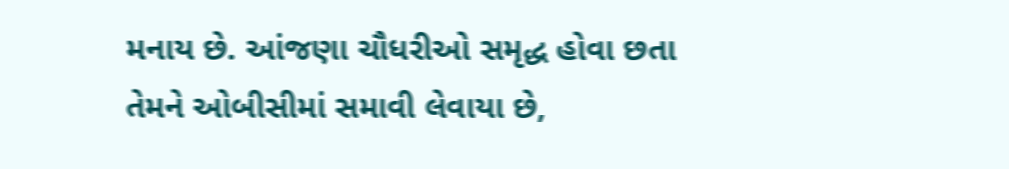મનાય છે. આંજણા ચૌધરીઓ સમૃદ્ધ હોવા છતા તેમને ઓબીસીમાં સમાવી લેવાયા છે,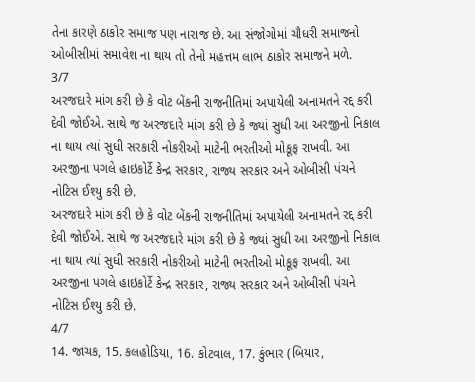તેના કારણે ઠાકોર સમાજ પણ નારાજ છે. આ સંજોગોમાં ચૌધરી સમાજનો ઓબીસીમાં સમાવેશ ના થાય તો તેનો મહત્તમ લાભ ઠાકોર સમાજને મળે.
3/7
અરજદારે માંગ કરી છે કે વોટ બેંકની રાજનીતિમાં અપાયેલી અનામતને રદ્દ કરી દેવી જોઈએ. સાથે જ અરજદારે માંગ કરી છે કે જ્યાં સુધી આ અરજીનો નિકાલ ના થાય ત્યાં સુધી સરકારી નોકરીઓ માટેની ભરતીઓ મોકૂફ રાખવી. આ અરજીના પગલે હાઇકોર્ટે કેન્દ્ર સરકાર, રાજ્ય સરકાર અને ઓબીસી પંચને નોટિસ ઈશ્યુ કરી છે.
અરજદારે માંગ કરી છે કે વોટ બેંકની રાજનીતિમાં અપાયેલી અનામતને રદ્દ કરી દેવી જોઈએ. સાથે જ અરજદારે માંગ કરી છે કે જ્યાં સુધી આ અરજીનો નિકાલ ના થાય ત્યાં સુધી સરકારી નોકરીઓ માટેની ભરતીઓ મોકૂફ રાખવી. આ અરજીના પગલે હાઇકોર્ટે કેન્દ્ર સરકાર, રાજ્ય સરકાર અને ઓબીસી પંચને નોટિસ ઈશ્યુ કરી છે.
4/7
14. જાચક, 15. કલહોડિયા, 16. કોટવાલ, 17. કુંભાર (બિયાર,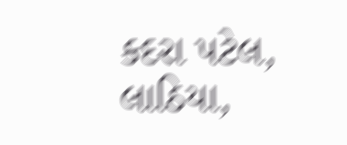કદરા પટેલ, લાઠિયા,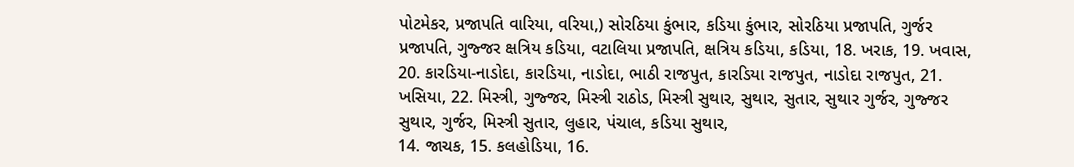પોટમેકર, પ્રજાપતિ વારિયા, વરિયા,) સોરઠિયા કુંભાર, કડિયા કુંભાર, સોરઠિયા પ્રજાપતિ, ગુર્જર પ્રજાપતિ, ગુજ્જર ક્ષત્રિય કડિયા, વટાલિયા પ્રજાપતિ, ક્ષત્રિય કડિયા, કડિયા, 18. ખરાક, 19. ખવાસ, 20. કારડિયા-નાડોદા, કારડિયા, નાડોદા, ભાઠી રાજપુત, કારડિયા રાજપુત, નાડોદા રાજપુત, 21. ખસિયા, 22. મિસ્ત્રી, ગુજ્જર, મિસ્ત્રી રાઠોડ, મિસ્ત્રી સુથાર, સુથાર, સુતાર, સુથાર ગુર્જર, ગુજ્જર સુથાર, ગુર્જર, મિસ્ત્રી સુતાર, લુહાર, પંચાલ, કડિયા સુથાર,
14. જાચક, 15. કલહોડિયા, 16.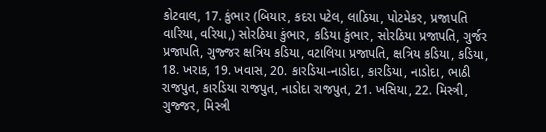કોટવાલ, 17. કુંભાર (બિયાર, કદરા પટેલ, લાઠિયા, પોટમેકર, પ્રજાપતિ વારિયા, વરિયા,) સોરઠિયા કુંભાર, કડિયા કુંભાર, સોરઠિયા પ્રજાપતિ, ગુર્જર પ્રજાપતિ, ગુજ્જર ક્ષત્રિય કડિયા, વટાલિયા પ્રજાપતિ, ક્ષત્રિય કડિયા, કડિયા, 18. ખરાક, 19. ખવાસ, 20. કારડિયા-નાડોદા, કારડિયા, નાડોદા, ભાઠી રાજપુત, કારડિયા રાજપુત, નાડોદા રાજપુત, 21. ખસિયા, 22. મિસ્ત્રી, ગુજ્જર, મિસ્ત્રી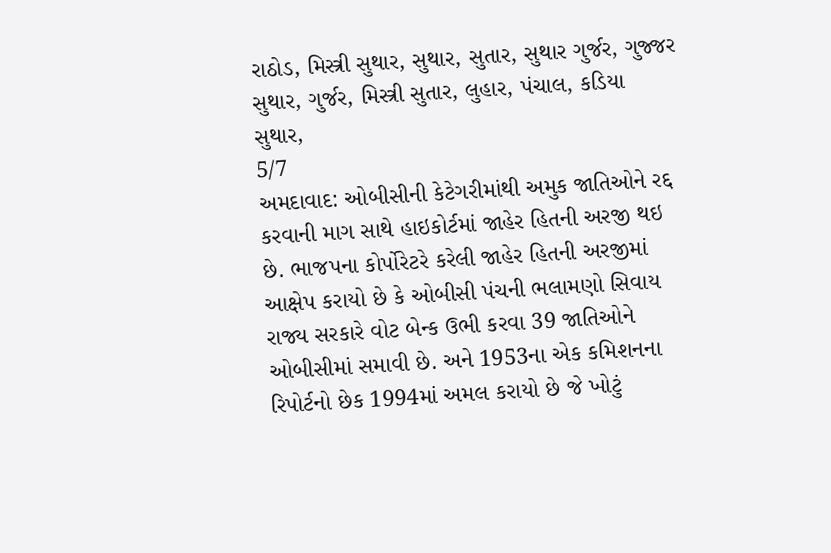રાઠોડ, મિસ્ત્રી સુથાર, સુથાર, સુતાર, સુથાર ગુર્જર, ગુજ્જર સુથાર, ગુર્જર, મિસ્ત્રી સુતાર, લુહાર, પંચાલ, કડિયા સુથાર,
5/7
અમદાવાદ: ઓબીસીની કેટેગરીમાંથી અમુક જાતિઓને રદ્દ કરવાની માગ સાથે હાઇકોર્ટમાં જાહેર હિતની અરજી થઇ છે. ભાજપના કોર્પોરેટરે કરેલી જાહેર હિતની અરજીમાં આક્ષેપ કરાયો છે કે ઓબીસી પંચની ભલામણો સિવાય રાજ્ય સરકારે વોટ બેન્ક ઉભી કરવા 39 જાતિઓને ઓબીસીમાં સમાવી છે. અને 1953ના એક કમિશનના રિપોર્ટનો છેક 1994માં અમલ કરાયો છે જે ખોટું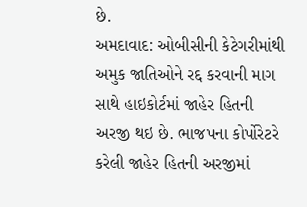છે.
અમદાવાદ: ઓબીસીની કેટેગરીમાંથી અમુક જાતિઓને રદ્દ કરવાની માગ સાથે હાઇકોર્ટમાં જાહેર હિતની અરજી થઇ છે. ભાજપના કોર્પોરેટરે કરેલી જાહેર હિતની અરજીમાં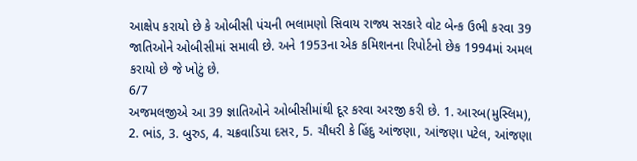આક્ષેપ કરાયો છે કે ઓબીસી પંચની ભલામણો સિવાય રાજ્ય સરકારે વોટ બેન્ક ઉભી કરવા 39 જાતિઓને ઓબીસીમાં સમાવી છે. અને 1953ના એક કમિશનના રિપોર્ટનો છેક 1994માં અમલ કરાયો છે જે ખોટું છે.
6/7
અજમલજીએ આ 39 જ્ઞાતિઓને ઓબીસીમાંથી દૂર કરવા અરજી કરી છે. 1. આરબ(મુસ્લિમ), 2. ભાંડ, 3. બુરુડ, 4. ચક્રવાડિયા દસર, 5. ચૌધરી કે હિંદુ આંજણા, આંજણા પટેલ, આંજણા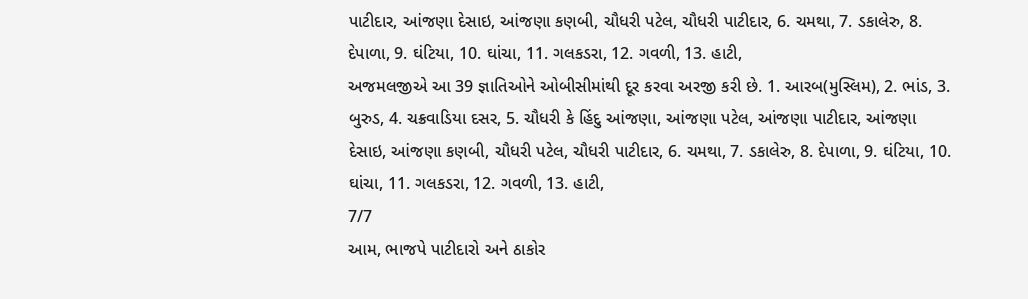પાટીદાર, આંજણા દેસાઇ, આંજણા કણબી, ચૌધરી પટેલ, ચૌધરી પાટીદાર, 6. ચમથા, 7. ડકાલેરુ, 8. દેપાળા, 9. ઘંટિયા, 10. ઘાંચા, 11. ગલકડરા, 12. ગવળી, 13. હાટી,
અજમલજીએ આ 39 જ્ઞાતિઓને ઓબીસીમાંથી દૂર કરવા અરજી કરી છે. 1. આરબ(મુસ્લિમ), 2. ભાંડ, 3. બુરુડ, 4. ચક્રવાડિયા દસર, 5. ચૌધરી કે હિંદુ આંજણા, આંજણા પટેલ, આંજણા પાટીદાર, આંજણા દેસાઇ, આંજણા કણબી, ચૌધરી પટેલ, ચૌધરી પાટીદાર, 6. ચમથા, 7. ડકાલેરુ, 8. દેપાળા, 9. ઘંટિયા, 10. ઘાંચા, 11. ગલકડરા, 12. ગવળી, 13. હાટી,
7/7
આમ, ભાજપે પાટીદારો અને ઠાકોર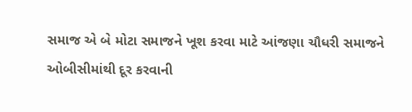સમાજ એ બે મોટા સમાજને ખૂશ કરવા માટે આંજણા ચૌધરી સમાજને ઓબીસીમાંથી દૂર કરવાની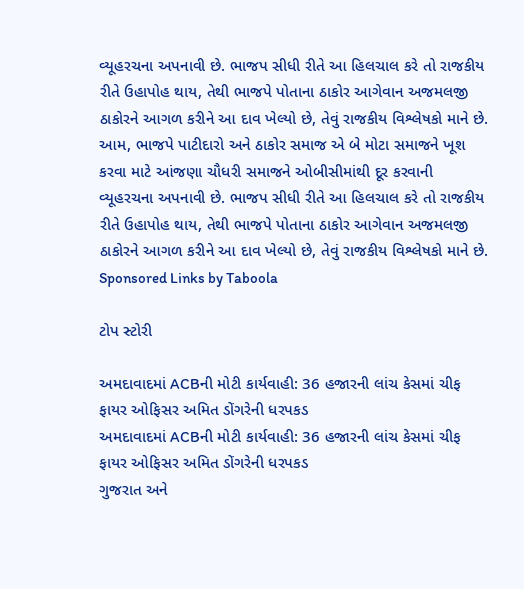વ્યૂહરચના અપનાવી છે. ભાજપ સીધી રીતે આ હિલચાલ કરે તો રાજકીય રીતે ઉહાપોહ થાય, તેથી ભાજપે પોતાના ઠાકોર આગેવાન અજમલજી ઠાકોરને આગળ કરીને આ દાવ ખેલ્યો છે, તેવું રાજકીય વિશ્લેષકો માને છે.
આમ, ભાજપે પાટીદારો અને ઠાકોર સમાજ એ બે મોટા સમાજને ખૂશ કરવા માટે આંજણા ચૌધરી સમાજને ઓબીસીમાંથી દૂર કરવાની વ્યૂહરચના અપનાવી છે. ભાજપ સીધી રીતે આ હિલચાલ કરે તો રાજકીય રીતે ઉહાપોહ થાય, તેથી ભાજપે પોતાના ઠાકોર આગેવાન અજમલજી ઠાકોરને આગળ કરીને આ દાવ ખેલ્યો છે, તેવું રાજકીય વિશ્લેષકો માને છે.
Sponsored Links by Taboola

ટોપ સ્ટોરી

અમદાવાદમાં ACBની મોટી કાર્યવાહી: 36 હજારની લાંચ કેસમાં ચીફ ફાયર ઓફિસર અમિત ડોંગરેની ધરપકડ
અમદાવાદમાં ACBની મોટી કાર્યવાહી: 36 હજારની લાંચ કેસમાં ચીફ ફાયર ઓફિસર અમિત ડોંગરેની ધરપકડ
ગુજરાત અને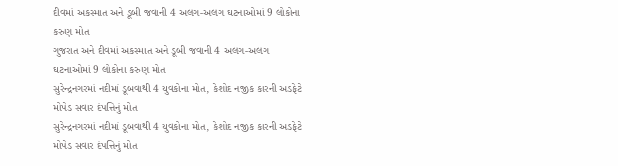દીવમાં અકસ્માત અને ડૂબી જવાની 4 અલગ-અલગ ઘટનાઓમાં 9 લોકોના કરુણ મોત
ગુજરાત અને દીવમાં અકસ્માત અને ડૂબી જવાની 4 અલગ-અલગ ઘટનાઓમાં 9 લોકોના કરુણ મોત
સુરેન્દ્રનગરમાં નદીમાં ડૂબવાથી 4 યુવકોના મોત, કેશોદ નજીક કારની અડફેટે મોપેડ સવાર દંપત્તિનું મોત
સુરેન્દ્રનગરમાં નદીમાં ડૂબવાથી 4 યુવકોના મોત, કેશોદ નજીક કારની અડફેટે મોપેડ સવાર દંપત્તિનું મોત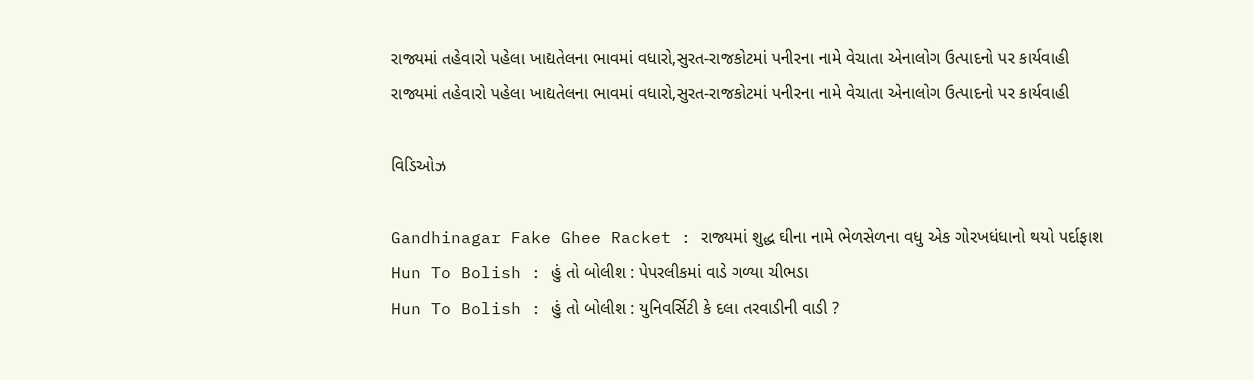રાજ્યમાં તહેવારો પહેલા ખાદ્યતેલના ભાવમાં વધારો,સુરત-રાજકોટમાં પનીરના નામે વેચાતા એનાલોગ ઉત્પાદનો પર કાર્યવાહી
રાજ્યમાં તહેવારો પહેલા ખાદ્યતેલના ભાવમાં વધારો,સુરત-રાજકોટમાં પનીરના નામે વેચાતા એનાલોગ ઉત્પાદનો પર કાર્યવાહી

વિડિઓઝ

Gandhinagar Fake Ghee Racket : રાજ્યમાં શુદ્ધ ઘીના નામે ભેળસેળના વધુ એક ગોરખધંધાનો થયો પર્દાફાશ
Hun To Bolish : હું તો બોલીશ : પેપરલીકમાં વાડે ગળ્યા ચીભડા
Hun To Bolish : હું તો બોલીશ : યુનિવર્સિટી કે દલા તરવાડીની વાડી ?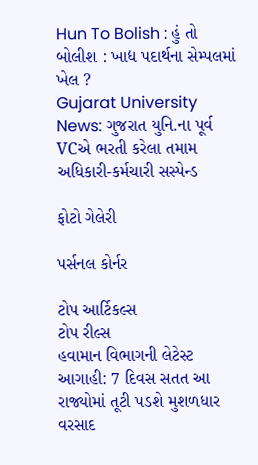Hun To Bolish : હું તો બોલીશ : ખાદ્ય પદાર્થના સેમ્પલમાં ખેલ ?
Gujarat University News: ગુજરાત યુનિ.ના પૂર્વ VCએ ભરતી કરેલા તમામ અધિકારી-કર્મચારી સસ્પેન્ડ

ફોટો ગેલેરી

પર્સનલ કોર્નર

ટોપ આર્ટિકલ્સ
ટોપ રીલ્સ
હવામાન વિભાગની લેટેસ્ટ આગાહી: 7 દિવસ સતત આ રાજ્યોમાં તૂટી પડશે મુશળધાર વરસાદ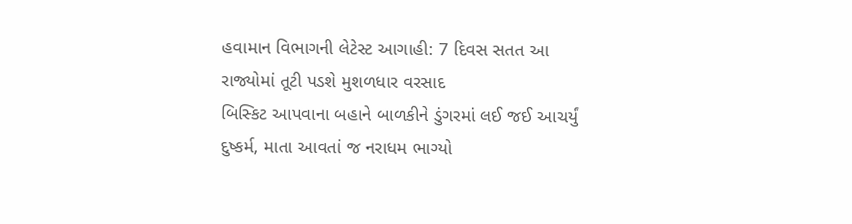હવામાન વિભાગની લેટેસ્ટ આગાહી: 7 દિવસ સતત આ રાજ્યોમાં તૂટી પડશે મુશળધાર વરસાદ
બિસ્કિટ આપવાના બહાને બાળકીને ડુંગરમાં લઈ જઈ આચર્યું દુષ્કર્મ, માતા આવતાં જ નરાધમ ભાગ્યો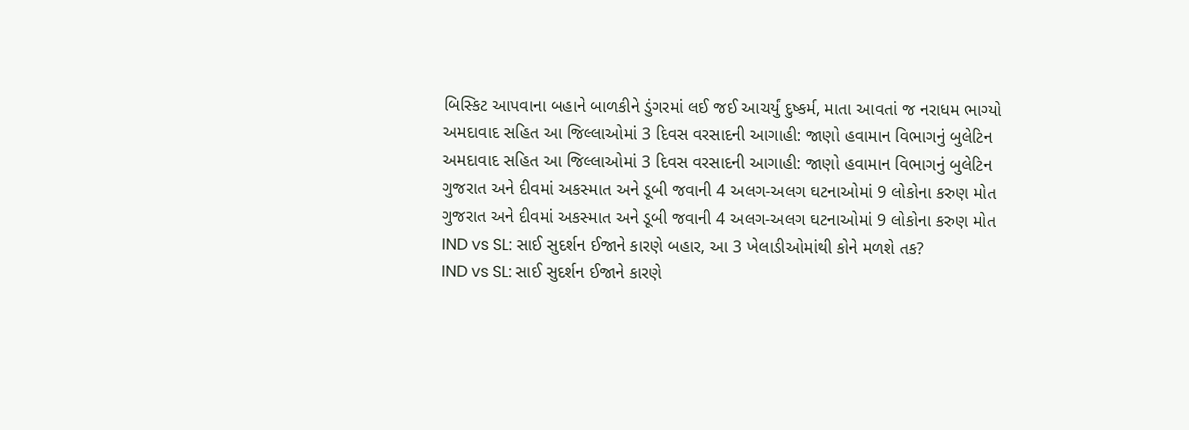બિસ્કિટ આપવાના બહાને બાળકીને ડુંગરમાં લઈ જઈ આચર્યું દુષ્કર્મ, માતા આવતાં જ નરાધમ ભાગ્યો
અમદાવાદ સહિત આ જિલ્લાઓમાં 3 દિવસ વરસાદની આગાહી: જાણો હવામાન વિભાગનું બુલેટિન
અમદાવાદ સહિત આ જિલ્લાઓમાં 3 દિવસ વરસાદની આગાહી: જાણો હવામાન વિભાગનું બુલેટિન
ગુજરાત અને દીવમાં અકસ્માત અને ડૂબી જવાની 4 અલગ-અલગ ઘટનાઓમાં 9 લોકોના કરુણ મોત
ગુજરાત અને દીવમાં અકસ્માત અને ડૂબી જવાની 4 અલગ-અલગ ઘટનાઓમાં 9 લોકોના કરુણ મોત
IND vs SL: સાઈ સુદર્શન ઈજાને કારણે બહાર, આ 3 ખેલાડીઓમાંથી કોને મળશે તક?
IND vs SL: સાઈ સુદર્શન ઈજાને કારણે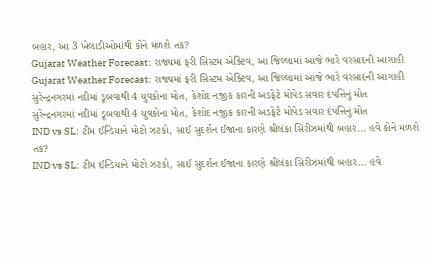બહાર, આ 3 ખેલાડીઓમાંથી કોને મળશે તક?
Gujarat Weather Forecast: રાજ્યમાં ફરી સિસ્ટમ એક્ટિવ, આ જિલ્લામાં આજે ભારે વરસાદની આગાહી
Gujarat Weather Forecast: રાજ્યમાં ફરી સિસ્ટમ એક્ટિવ, આ જિલ્લામાં આજે ભારે વરસાદની આગાહી
સુરેન્દ્રનગરમાં નદીમાં ડૂબવાથી 4 યુવકોના મોત, કેશોદ નજીક કારની અડફેટે મોપેડ સવાર દંપત્તિનું મોત
સુરેન્દ્રનગરમાં નદીમાં ડૂબવાથી 4 યુવકોના મોત, કેશોદ નજીક કારની અડફેટે મોપેડ સવાર દંપત્તિનું મોત
IND vs SL: ટીમ ઈન્ડિયાને મોટો ઝટકો, સાઈ સુદર્શન ઈજાના કારણે શ્રીલંકા સિરીઝમાંથી બહાર... હવે કોને મળશે તક?
IND vs SL: ટીમ ઈન્ડિયાને મોટો ઝટકો, સાઈ સુદર્શન ઈજાના કારણે શ્રીલંકા સિરીઝમાંથી બહાર... હવે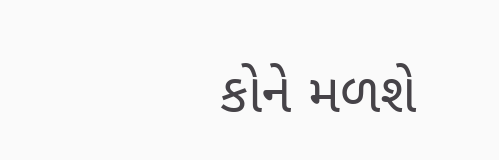કોને મળશે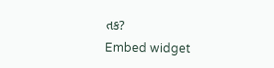તક?
Embed widget